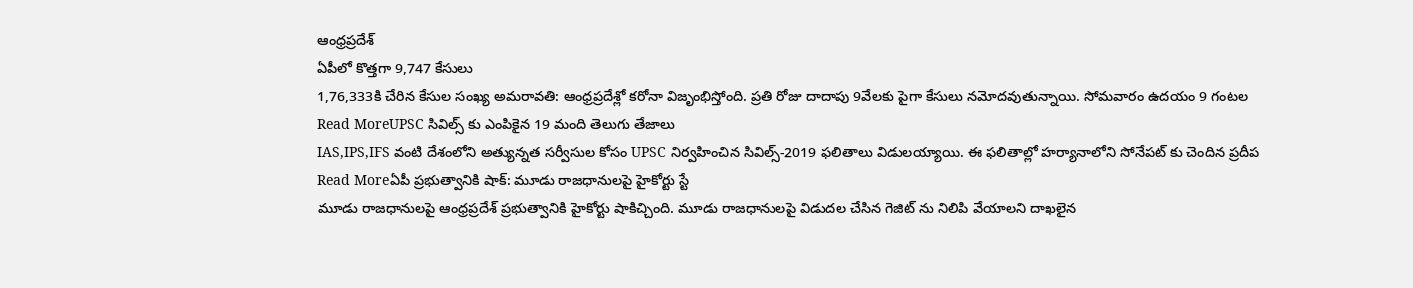ఆంధ్రప్రదేశ్
ఏపీలో కొత్తగా 9,747 కేసులు
1,76,333కి చేరిన కేసుల సంఖ్య అమరావతి: ఆంధ్రప్రదేశ్లో కరోనా విజృంభిస్తోంది. ప్రతి రోజు దాదాపు 9వేలకు పైగా కేసులు నమోదవుతున్నాయి. సోమవారం ఉదయం 9 గంటల
Read MoreUPSC సివిల్స్ కు ఎంపికైన 19 మంది తెలుగు తేజాలు
IAS,IPS,IFS వంటి దేశంలోని అత్యున్నత సర్వీసుల కోసం UPSC నిర్వహించిన సివిల్స్-2019 ఫలితాలు విడులయ్యాయి. ఈ ఫలితాల్లో హర్యానాలోని సోనేపట్ కు చెందిన ప్రదీప
Read Moreఏపీ ప్రభుత్వానికి షాక్: మూడు రాజధానులపై హైకోర్టు స్టే
మూడు రాజధానులపై ఆంధ్రప్రదేశ్ ప్రభుత్వానికి హైకోర్టు షాకిచ్చింది. మూడు రాజధానులపై విడుదల చేసిన గెజిట్ ను నిలిపి వేయాలని దాఖలైన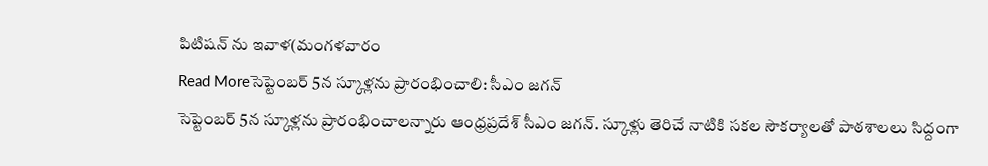పిటిషన్ ను ఇవాళ(మంగళవారం
Read Moreసెప్టెంబర్ 5న స్కూళ్లను ప్రారంభించాలి: సీఎం జగన్
సెప్టెంబర్ 5న స్కూళ్లను ప్రారంభించాలన్నారు ఆంధ్రప్రదేశ్ సీఎం జగన్. స్కూళ్లు తెరిచే నాటికి సకల సౌకర్యాలతో పాఠశాలలు సిద్దంగా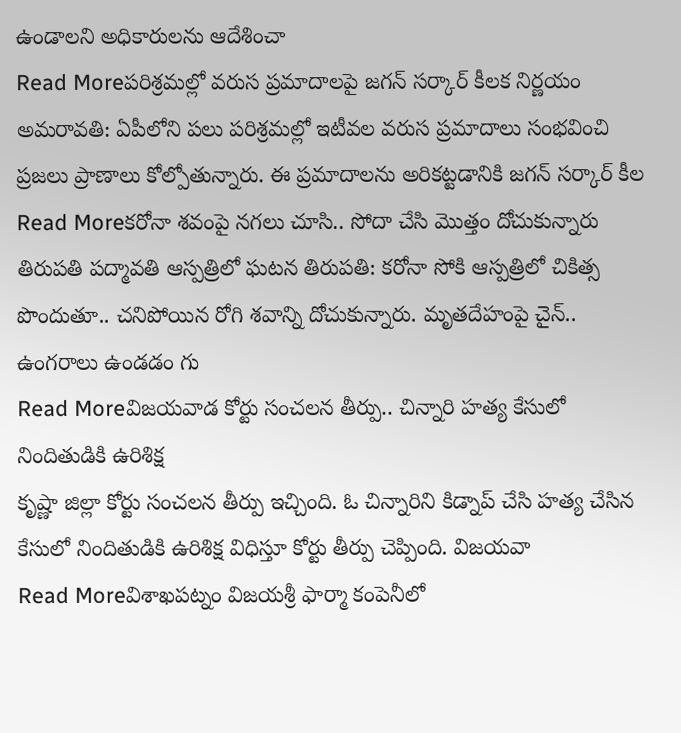ఉండాలని అధికారులను ఆదేశించా
Read Moreపరిశ్రమల్లో వరుస ప్రమాదాలపై జగన్ సర్కార్ కీలక నిర్ణయం
అమరావతి: ఏపీలోని పలు పరిశ్రమల్లో ఇటీవల వరుస ప్రమాదాలు సంభవించి ప్రజలు ప్రాణాలు కోల్పోతున్నారు. ఈ ప్రమాదాలను అరికట్టడానికి జగన్ సర్కార్ కీల
Read Moreకరోనా శవంపై నగలు చూసి.. సోదా చేసి మొత్తం దోచుకున్నారు
తిరుపతి పద్మావతి ఆస్పత్రిలో ఘటన తిరుపతి: కరోనా సోకి ఆస్పత్రిలో చికిత్స పొందుతూ.. చనిపోయిన రోగి శవాన్ని దోచుకున్నారు. మృతదేహంపై చైన్.. ఉంగరాలు ఉండడం గు
Read Moreవిజయవాడ కోర్టు సంచలన తీర్పు.. చిన్నారి హత్య కేసులో నిందితుడికి ఉరిశిక్ష
కృష్ణా జిల్లా కోర్టు సంచలన తీర్పు ఇచ్చింది. ఓ చిన్నారిని కిడ్నాప్ చేసి హత్య చేసిన కేసులో నిందితుడికి ఉరిశిక్ష విధిస్తూ కోర్టు తీర్పు చెప్పింది. విజయవా
Read Moreవిశాఖపట్నం విజయశ్రీ ఫార్మా కంపెనీలో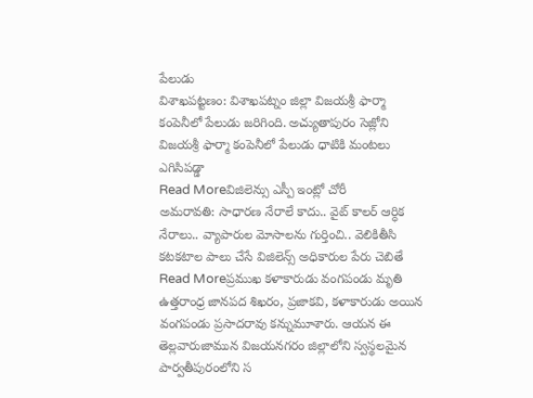పేలుడు
విశాఖపట్టణం: విశాఖపట్నం జిల్లా విజయశ్రీ ఫార్మా కంపెనీలో పేలుడు జరిగింది. అచ్యుతాపురం సెజ్లోని విజయశ్రీ ఫార్మా కంపెనీలో పేలుడు ధాటికి మంటలు ఎగిసిపడ్డా
Read Moreవిజిలెన్సు ఎస్పీ ఇంట్లో చోరీ
అమరావతి: సాధారణ నేరాలే కాదు.. వైట్ కాలర్ ఆర్ధిక నేరాలు.. వ్యాపారుల మోసాలను గుర్తించి.. వెలికితీసి కటకటాల పాలు చేసే విజిలెన్స్ అధికారుల పేరు చెబితే
Read Moreప్రముఖ కళాకారుడు వంగపండు మృతి
ఉత్తరాంధ్ర జానపద శిఖరం, ప్రజాకవి, కళాకారుడు అయిన వంగపండు ప్రసాదరావు కన్నుమూశారు. ఆయన ఈ తెల్లవారుజామున విజయనగరం జిల్లాలోని స్వస్థలమైన పార్వతీపురంలోని స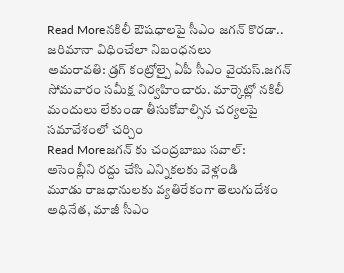Read Moreనకిలీ ఔషధాలపై సీఎం జగన్ కొరడా.. జరిమానా విధించేలా నిబంధనలు
అమరావతి: డ్రగ్ కంట్రోల్పై ఏపీ సీఎం వైయస్.జగన్ సోమవారం సమీక్ష నిర్వహించారు. మార్కెట్లో నకిలీ మందులు లేకుండా తీసుకోవాల్సిన చర్యలపై సమావేశంలో చర్చిం
Read Moreజగన్ కు చంద్రబాబు సవాల్: అసెంబ్లీని రద్దు చేసి ఎన్నికలకు వెళ్లండి
మూడు రాజధానులకు వ్యతిరేకంగా తెలుగుదేశం అధినేత, మాజీ సీఎం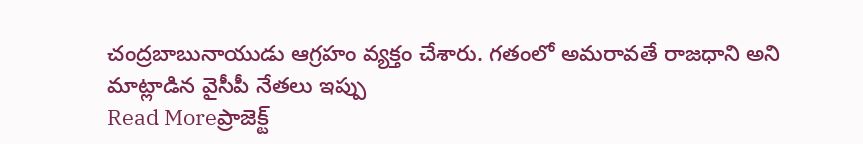చంద్రబాబునాయుడు ఆగ్రహం వ్యక్తం చేశారు. గతంలో అమరావతే రాజధాని అని మాట్లాడిన వైసీపీ నేతలు ఇప్పు
Read Moreప్రాజెక్ట్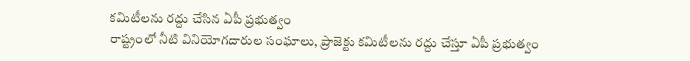కమిటీలను రద్దు చేసిన ఏపీ ప్రభుత్వం
రాష్ట్రంలో నీటి వినియోగదారుల సంఘాలు, ప్రాజెక్టు కమిటీలను రద్దు చేస్తూ ఏపీ ప్రభుత్వం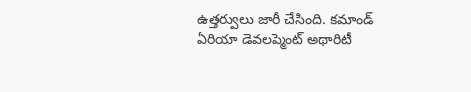ఉత్తర్వులు జారీ చేసింది. కమాండ్ ఏరియా డెవలప్మెంట్ అథారిటీ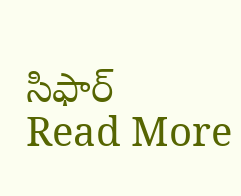సిఫార్
Read More